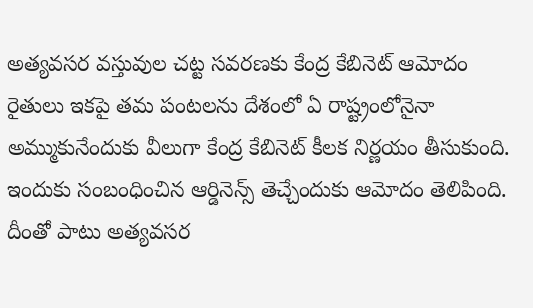అత్యవసర వస్తువుల చట్ట సవరణకు కేంద్ర కేబినెట్ ఆమోదం
రైతులు ఇకపై తమ పంటలను దేశంలో ఏ రాష్ట్రంలోనైనా అమ్ముకునేందుకు వీలుగా కేంద్ర కేబినెట్ కీలక నిర్ణయం తీసుకుంది. ఇందుకు సంబంధించిన ఆర్డినెన్స్ తెచ్చేందుకు ఆమోదం తెలిపింది. దీంతో పాటు అత్యవసర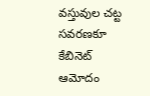వస్తువుల చట్ట సవరణకూ కేబినెట్ ఆమోదం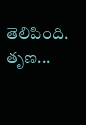తెలిపింది. తృణ...